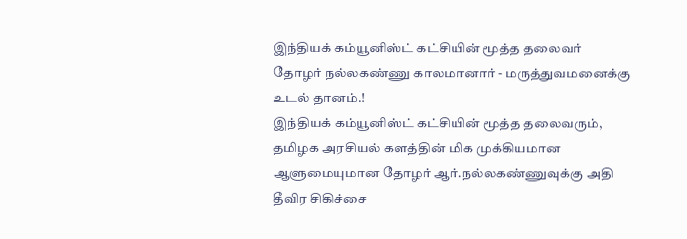இந்தியக் கம்யூனிஸ்ட் கட்சியின் மூத்த தலைவர் தோழர் நல்லகண்ணு காலமானார் - மருத்துவமனைக்கு உடல் தானம்.!
இந்தியக் கம்யூனிஸ்ட் கட்சியின் மூத்த தலைவரும், தமிழக அரசியல் களத்தின் மிக முக்கியமான ஆளுமையுமான தோழர் ஆர்.நல்லகண்ணுவுக்கு அதி தீவிர சிகிச்சை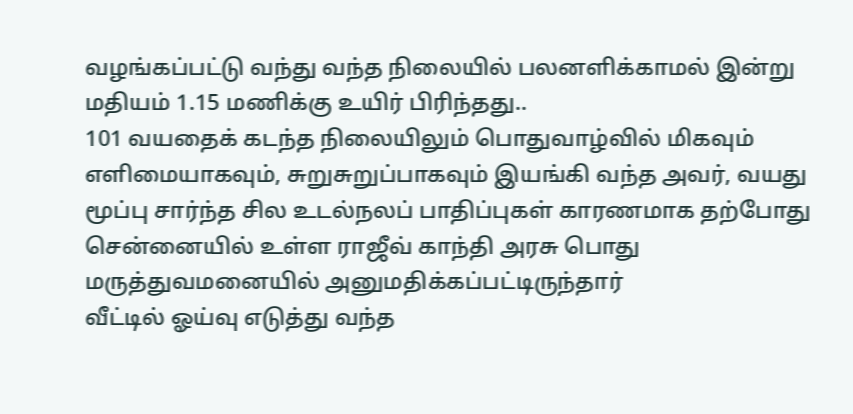வழங்கப்பட்டு வந்து வந்த நிலையில் பலனளிக்காமல் இன்று மதியம் 1.15 மணிக்கு உயிர் பிரிந்தது..
101 வயதைக் கடந்த நிலையிலும் பொதுவாழ்வில் மிகவும் எளிமையாகவும், சுறுசுறுப்பாகவும் இயங்கி வந்த அவர், வயது மூப்பு சார்ந்த சில உடல்நலப் பாதிப்புகள் காரணமாக தற்போது சென்னையில் உள்ள ராஜீவ் காந்தி அரசு பொது மருத்துவமனையில் அனுமதிக்கப்பட்டிருந்தார்
வீட்டில் ஓய்வு எடுத்து வந்த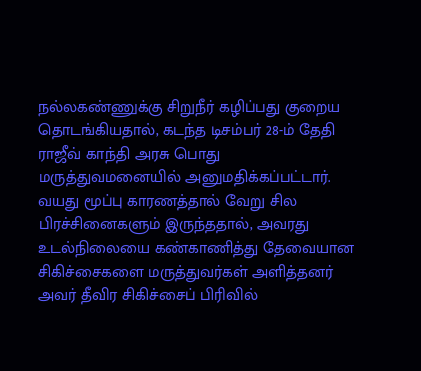நல்லகண்ணுக்கு சிறுநீர் கழிப்பது குறைய தொடங்கியதால், கடந்த டிசம்பர் 28-ம் தேதி ராஜீவ் காந்தி அரசு பொது மருத்துவமனையில் அனுமதிக்கப்பட்டார். வயது மூப்பு காரணத்தால் வேறு சில பிரச்சினைகளும் இருந்ததால், அவரது உடல்நிலையை கண்காணித்து தேவையான சிகிச்சைகளை மருத்துவர்கள் அளித்தனர்
அவர் தீவிர சிகிச்சைப் பிரிவில்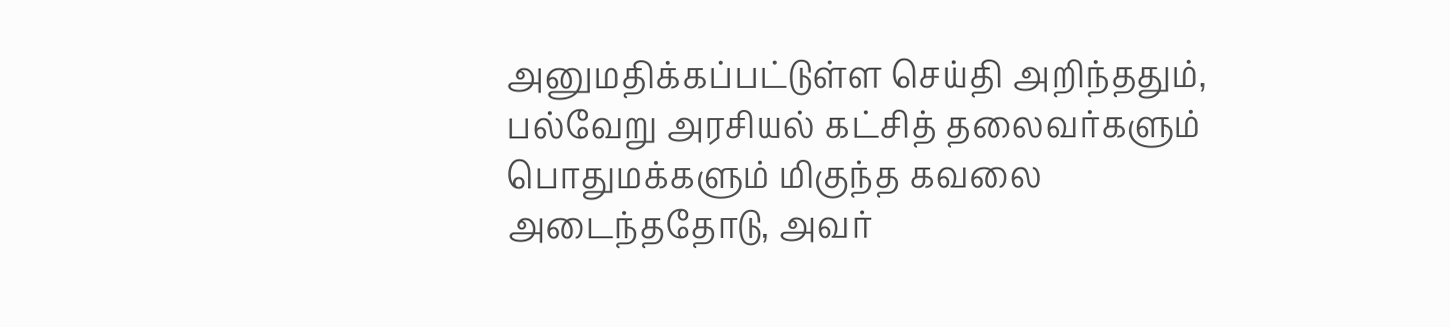அனுமதிக்கப்பட்டுள்ள செய்தி அறிந்ததும், பல்வேறு அரசியல் கட்சித் தலைவர்களும் பொதுமக்களும் மிகுந்த கவலை அடைந்ததோடு, அவர்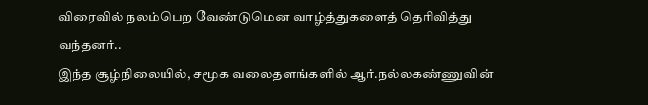விரைவில் நலம்பெற வேண்டுமென வாழ்த்துகளைத் தெரிவித்து வந்தனர்..
இந்த சூழ்நிலையில், சமூக வலைதளங்களில் ஆர்.நல்லகண்ணுவின்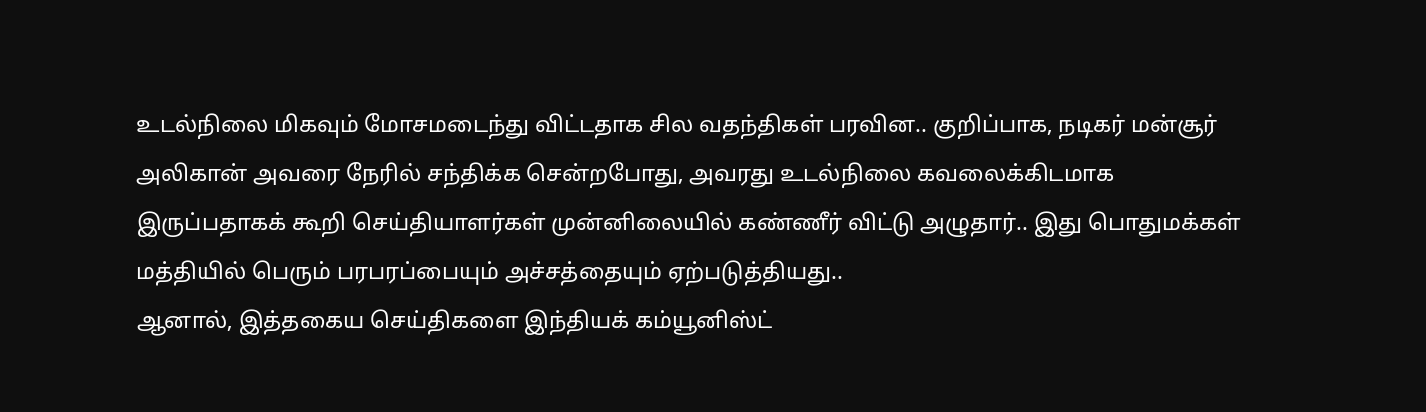உடல்நிலை மிகவும் மோசமடைந்து விட்டதாக சில வதந்திகள் பரவின.. குறிப்பாக, நடிகர் மன்சூர் அலிகான் அவரை நேரில் சந்திக்க சென்றபோது, அவரது உடல்நிலை கவலைக்கிடமாக இருப்பதாகக் கூறி செய்தியாளர்கள் முன்னிலையில் கண்ணீர் விட்டு அழுதார்.. இது பொதுமக்கள் மத்தியில் பெரும் பரபரப்பையும் அச்சத்தையும் ஏற்படுத்தியது..
ஆனால், இத்தகைய செய்திகளை இந்தியக் கம்யூனிஸ்ட்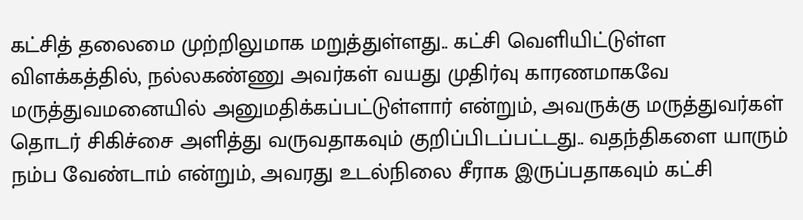கட்சித் தலைமை முற்றிலுமாக மறுத்துள்ளது.. கட்சி வெளியிட்டுள்ள விளக்கத்தில், நல்லகண்ணு அவர்கள் வயது முதிர்வு காரணமாகவே மருத்துவமனையில் அனுமதிக்கப்பட்டுள்ளார் என்றும், அவருக்கு மருத்துவர்கள் தொடர் சிகிச்சை அளித்து வருவதாகவும் குறிப்பிடப்பட்டது.. வதந்திகளை யாரும் நம்ப வேண்டாம் என்றும், அவரது உடல்நிலை சீராக இருப்பதாகவும் கட்சி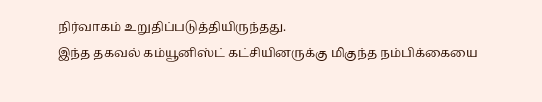நிர்வாகம் உறுதிப்படுத்தியிருந்தது.
இந்த தகவல் கம்யூனிஸ்ட் கட்சியினருக்கு மிகுந்த நம்பிக்கையை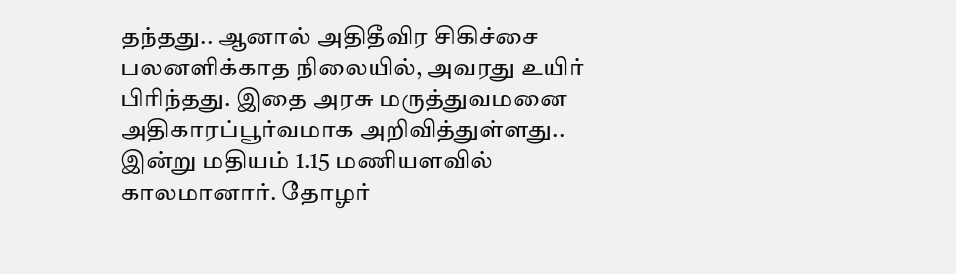தந்தது.. ஆனால் அதிதீவிர சிகிச்சை பலனளிக்காத நிலையில், அவரது உயிர் பிரிந்தது. இதை அரசு மருத்துவமனை அதிகாரப்பூர்வமாக அறிவித்துள்ளது..
இன்று மதியம் 1.15 மணியளவில் காலமானார். தோழர்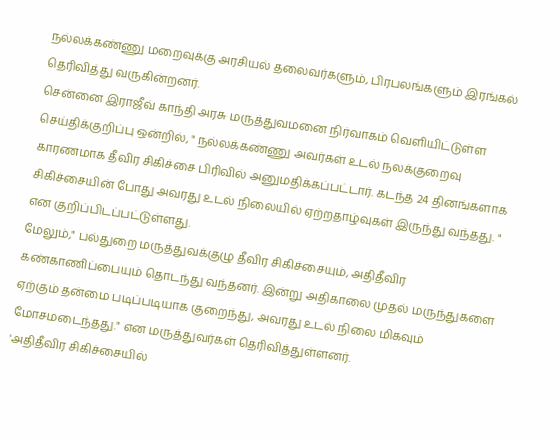நல்லக்கண்ணு மறைவுக்கு அரசியல் தலைவர்களும், பிரபலங்களும் இரங்கல் தெரிவித்து வருகின்றனர்.
சென்னை இராஜீவ் காந்தி அரசு மருத்துவமனை நிர்வாகம் வெளியிட்டுள்ள செய்திக்குறிப்பு ஒன்றில், " நல்லக்கண்ணு அவர்கள் உடல் நலக்குறைவு காரணமாக தீவிர சிகிச்சை பிரிவில் அனுமதிக்கப்பட்டார். கடந்த 24 தினங்களாக சிகிச்சையின் போது அவரது உடல் நிலையில் ஏற்றதாழ்வுகள் இருந்து வந்தது. " என குறிப்பிடப்பட்டுள்ளது.
மேலும்," பல்துறை மருத்துவக்குழு தீவிர சிகிச்சையும், அதிதீவிர கண்காணிப்பையும் தொடந்து வந்தனர். இன்று அதிகாலை முதல் மருந்துகளை ஏற்கும் தன்மை படிப்படியாக குறைந்து, அவரது உடல் நிலை மிகவும் மோசமடைந்தது." என மருத்துவர்கள் தெரிவித்துள்ளனர்.
'அதிதீவிர சிகிச்சையில்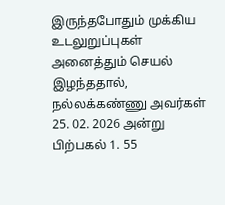இருந்தபோதும் முக்கிய உடலுறுப்புகள் அனைத்தும் செயல் இழந்ததால், நல்லக்கண்ணு அவர்கள் 25. 02. 2026 அன்று பிற்பகல் 1. 55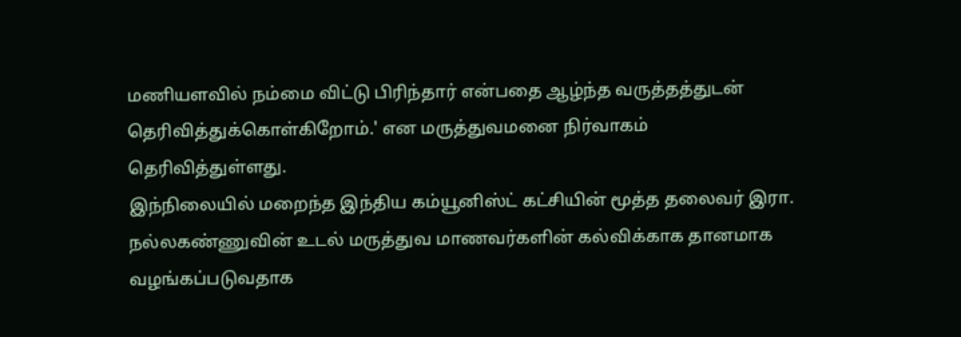மணியளவில் நம்மை விட்டு பிரிந்தார் என்பதை ஆழ்ந்த வருத்தத்துடன் தெரிவித்துக்கொள்கிறோம்.' என மருத்துவமனை நிர்வாகம் தெரிவித்துள்ளது.
இந்நிலையில் மறைந்த இந்திய கம்யூனிஸ்ட் கட்சியின் மூத்த தலைவர் இரா. நல்லகண்ணுவின் உடல் மருத்துவ மாணவர்களின் கல்விக்காக தானமாக வழங்கப்படுவதாக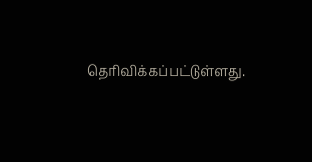தெரிவிக்கப்பட்டுள்ளது.